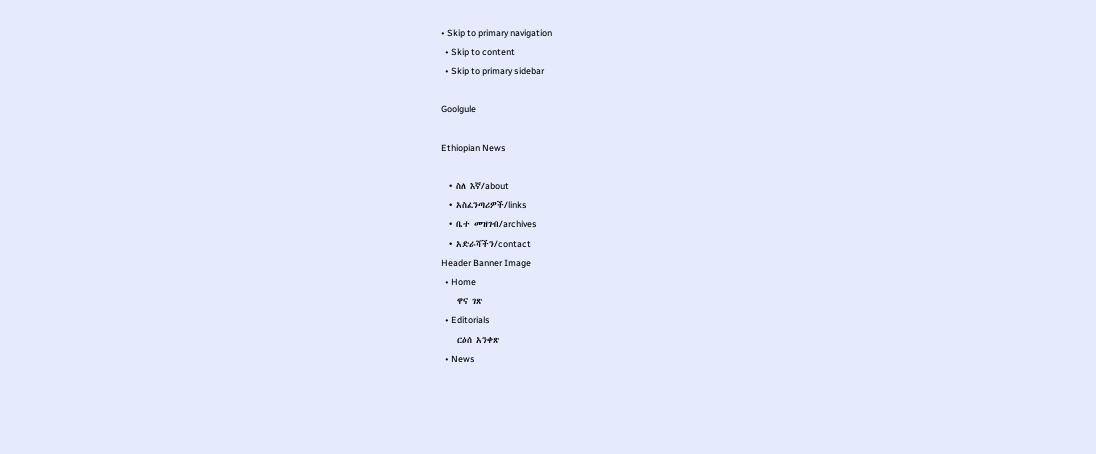• Skip to primary navigation
  • Skip to content
  • Skip to primary sidebar

Goolgule

Ethiopian News

  • ስለ እኛ/about
  • አስፈንጣሪዎች/links
  • ቤተ መዝገብ/archives
  • አድራሻችን/contact
Header Banner Image
  • Home
    ዋና ገጽ
  • Editorials
    ርዕሰ አንቀጽ
  • News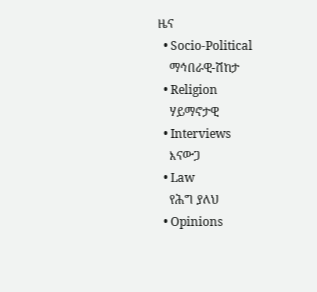ዜና
  • Socio-Political
    ማኅበራዊ-ሽከታ
  • Religion
    ሃይማኖታዊ
  • Interviews
    እናውጋ
  • Law
    የሕግ ያለህ
  • Opinions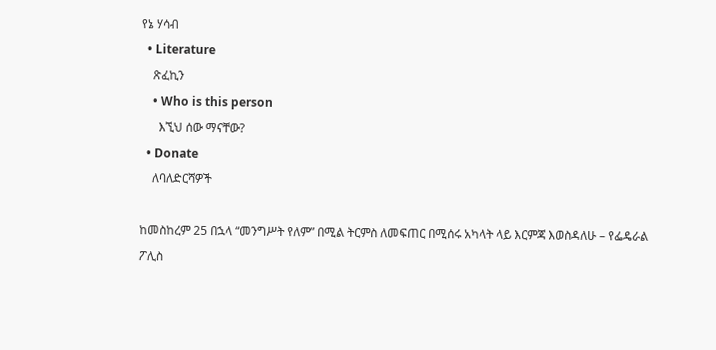የኔ ሃሳብ
  • Literature
    ጽፈኪን
    • Who is this person
      እኚህ ሰው ማናቸው?
  • Donate
    ለባለድርሻዎች

ከመስከረም 25 በኋላ “መንግሥት የለም” በሚል ትርምስ ለመፍጠር በሚሰሩ አካላት ላይ እርምጃ እወስዳለሁ – የፌዴራል ፖሊስ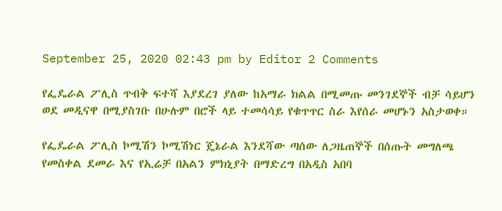September 25, 2020 02:43 pm by Editor 2 Comments

የፌዴራል ፖሊስ ጥብቅ ፍተሻ እያደረገ ያለው ከአማራ ክልል በሚመጡ መንገደኞች ብቻ ሳይሆን ወደ መዲናዋ በሚያስገቡ በሁሉም በሮች ላይ ተመሳሳይ የቁጥጥር ስራ እየሰራ መሆኑን አስታወቀ።

የፌዴራል ፖሊስ ኮሚሽን ኮሚሽነር ጄኔራል እንደሻው ጣሰው ለጋዜጠኞች በሰጡት መግለጫ የመስቀል ደመራ እና የኢሬቻ በአልን ምክኒያት በማድረግ በአዲስ አበባ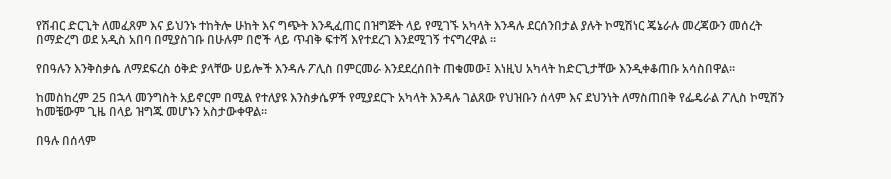የሽብር ድርጊት ለመፈጸም እና ይህንኑ ተከትሎ ሁከት እና ግጭት እንዲፈጠር በዝግጅት ላይ የሚገኙ አካላት እንዳሉ ደርሰንበታል ያሉት ኮሚሽነር ጄኔራሉ መረጃውን መሰረት በማድረግ ወደ አዲስ አበባ በሚያስገቡ በሁሉም በሮች ላይ ጥብቅ ፍተሻ እየተደረገ እንደሚገኝ ተናግረዋል ።

የበዓሉን እንቅስቃሴ ለማደፍረስ ዕቅድ ያላቸው ሀይሎች እንዳሉ ፖሊስ በምርመራ እንደደረሰበት ጠቁመው፤ እነዚህ አካላት ከድርጊታቸው እንዲቀቆጠቡ አሳስበዋል።

ከመስከረም 25 በኋላ መንግስት አይኖርም በሚል የተለያዩ እንስቃሴዎች የሚያደርጉ አካላት እንዳሉ ገልጸው የህዝቡን ሰላም እና ደህንነት ለማስጠበቅ የፌዴራል ፖሊስ ኮሚሽን ከመቼውም ጊዜ በላይ ዝግጁ መሆኑን አስታውቀዋል።

በዓሉ በሰላም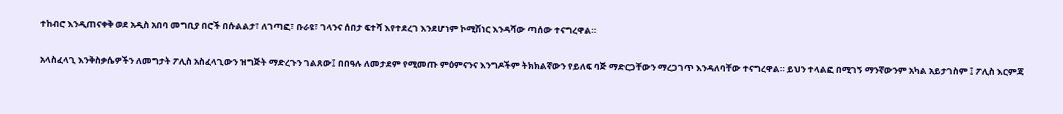ተከብሮ እንዲጠናቀቅ ወደ አዲስ አበባ መግቢያ በሮች በሱልልታ፣ ለገጣፎ፣ ቡራዩ፣ ገላንና ሰበታ ፍተሻ እየተደረገ እንደሆነም ኮሚሽነር እንዳሻው ጣሰው ተናግረዋል።

አላስፈላጊ እንቅስቃሴዎችን ለመግታት ፖሊስ አስፈላጊውን ዝግጅት ማድረጉን ገልጸው፤ በበዓሉ ለመታደም የሚመጡ ምዕምናንና እንግዶችም ትክክልኛውን የይለፍ ባጅ ማድርጋቸውን ማረጋገጥ እንዳለባቸው ተናግረዋል። ይህን ተላልፎ በሚገኝ ማንኛውንም አካል አይታገስም ፤ ፖሊስ እርምጃ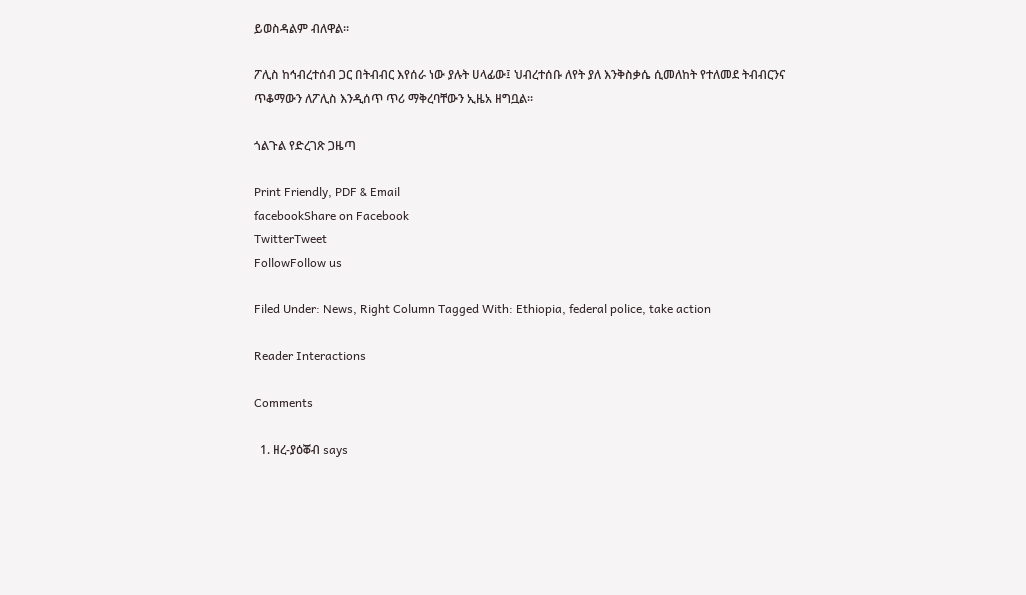ይወስዳልም ብለዋል።

ፖሊስ ከኅብረተሰብ ጋር በትብብር እየሰራ ነው ያሉት ሀላፊው፤ ህብረተሰቡ ለየት ያለ እንቅስቃሴ ሲመለከት የተለመደ ትብብርንና ጥቆማውን ለፖሊስ እንዲሰጥ ጥሪ ማቅረባቸውን ኢዜአ ዘግቧል።

ጎልጉል የድረገጽ ጋዜጣ

Print Friendly, PDF & Email
facebookShare on Facebook
TwitterTweet
FollowFollow us

Filed Under: News, Right Column Tagged With: Ethiopia, federal police, take action

Reader Interactions

Comments

  1. ዘረ-ያዕቖብ says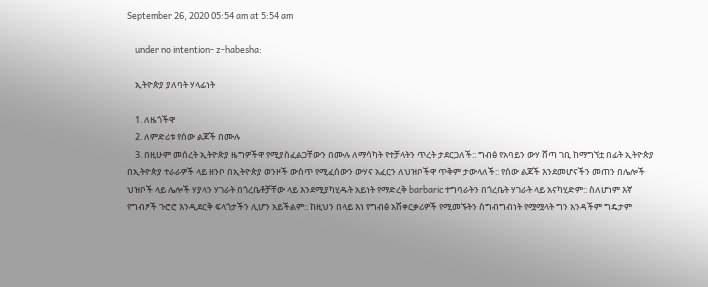September 26, 2020 05:54 am at 5:54 am

    under no intention- z-habesha:

    ኢትዮጵያ ያለባት ሃላፊነት

    1. ለዜጎችዋ
    2. ለምድሪቱ የሰው ልጆች በሙሉ
    3. በዚሁም መሰረት ኢትዮጵያ ዜግዎችዋ የሚያስፈልጋቸውን በሙሉ ለማሳካት የተቻላትን ጥረት ታደርጋለች:: ግብፅ የአባይን ውሃ ሸጣ ገቢ ከማግኘቷ በፊት ኢትዮጵያ በኢትዮጵያ ተራራዎች ላይ ዘንቦ በኢትዮጵያ ወንዞች ውስጥ የሚፈሰውን ውሃና አፈርን ለህዝቦችዋ ጥቅም ታውላለች:: የሰው ልጆች እንደመሆናችን መጠን በሌሎች ህዝቦች ላይ ሌሎች ሃያላን ሃገራት በጎረቤቶቻቸው ላይ እንደሚያካሂዱት አይነት የማድረቅ barbaric ተግባራትን በጎረቤት ሃገራት ላይ አናካሂድም:: ስለሆነም እኛ የግብፆች ጉሮሮ እንዲደርቅ ፍላጎታችን ሊሆን አይችልም:: ከዚህን በላይ እነ የግብፅ አሽቀርቃሪዎች የሚመኙትን ስግብግብነት የሟሟላት ግን አንዳችም ግዴታም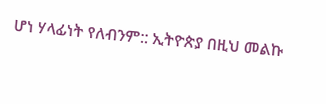ሆነ ሃላፊነት የለብንም:: ኢትዮጵያ በዚህ መልኩ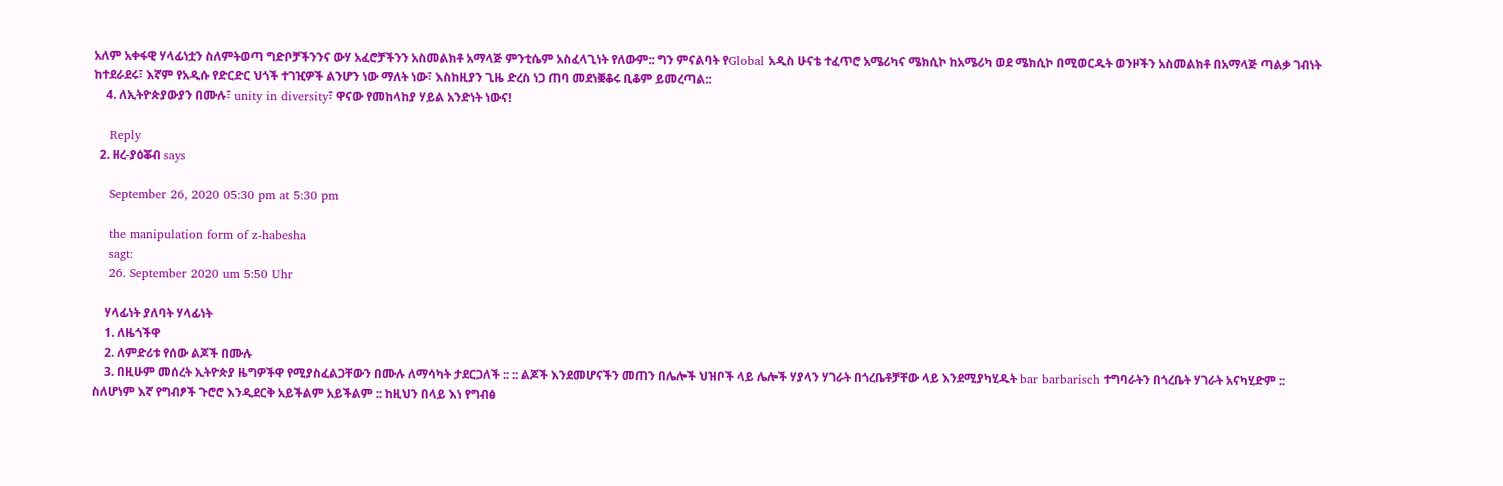አለም አቀፋዊ ሃላፊነቷን ስለምትወጣ ግድቦቻችንንና ውሃ አፈሮቻችንን አስመልክቶ አማላጅ ምንቲሴም አስፈላጊነት የለውም:: ግን ምናልባት የGlobal አዲስ ሁናቴ ተፈጥሮ አሜሪካና ሜክሲኮ ከአሜሪካ ወደ ሜክሲኮ በሚወርዱት ወንዞችን አስመልክቶ በአማላጅ ጣልቃ ገብነት ከተደራደሩ፣ እኛም የአዲሱ የድርድር ህጎች ተገዢዎች ልንሆን ነው ማለት ነው፣ እስከዚያን ጊዜ ድረስ ነጋ ጠባ መደነቛቆሩ ቢቆም ይመረጣል::
    4. ለኢትዮጵያውያን በሙሉ፣ unity in diversity፣ ዋናው የመከላከያ ሃይል አንድነት ነውና!

    Reply
  2. ዘረ-ያዕቖብ says

    September 26, 2020 05:30 pm at 5:30 pm

    the manipulation form of z-habesha
    sagt:
    26. September 2020 um 5:50 Uhr

    ሃላፊነት ያለባት ሃላፊነት
    1. ለዜጎችዋ
    2. ለምድሪቱ የሰው ልጆች በሙሉ
    3. በዚሁም መሰረት ኢትዮጵያ ዜግዎችዋ የሚያስፈልጋቸውን በሙሉ ለማሳካት ታደርጋለች :: :: ልጆች እንደመሆናችን መጠን በሌሎች ህዝቦች ላይ ሌሎች ሃያላን ሃገራት በጎረቤቶቻቸው ላይ እንደሚያካሂዱት bar barbarisch ተግባራትን በጎረቤት ሃገራት አናካሂድም :: ስለሆነም እኛ የግብፆች ጉሮሮ እንዲደርቅ አይችልም አይችልም :: ከዚህን በላይ እነ የግብፅ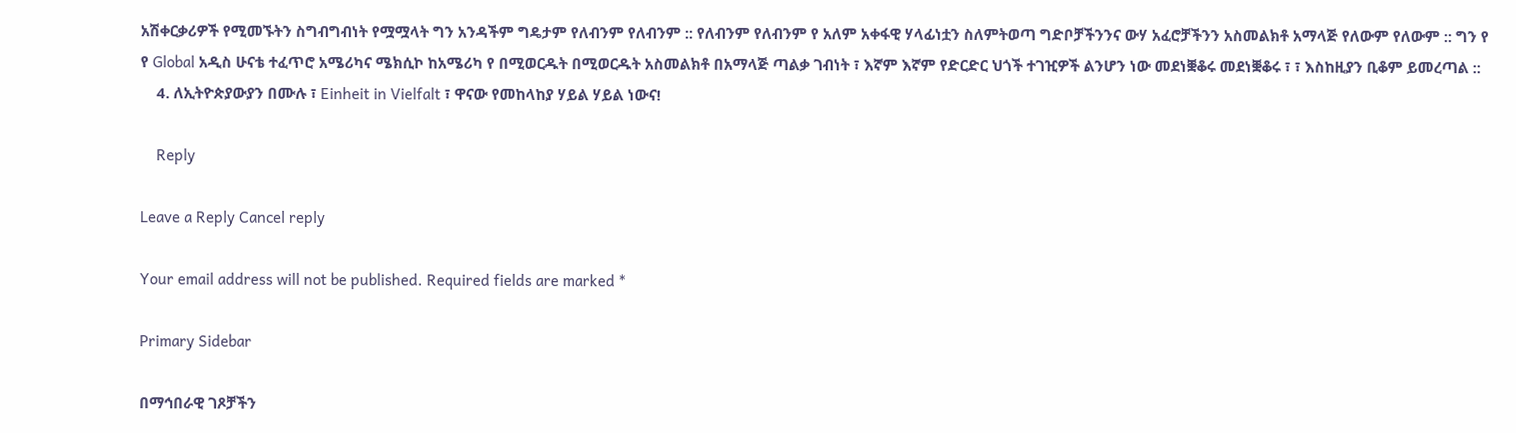አሽቀርቃሪዎች የሚመኙትን ስግብግብነት የሟሟላት ግን አንዳችም ግዴታም የለብንም የለብንም :: የለብንም የለብንም የ አለም አቀፋዊ ሃላፊነቷን ስለምትወጣ ግድቦቻችንንና ውሃ አፈሮቻችንን አስመልክቶ አማላጅ የለውም የለውም :: ግን የ የ Global አዲስ ሁናቴ ተፈጥሮ አሜሪካና ሜክሲኮ ከአሜሪካ የ በሚወርዱት በሚወርዱት አስመልክቶ በአማላጅ ጣልቃ ገብነት ፣ እኛም እኛም የድርድር ህጎች ተገዢዎች ልንሆን ነው መደነቛቆሩ መደነቛቆሩ ፣ ፣ እስከዚያን ቢቆም ይመረጣል ::
    4. ለኢትዮጵያውያን በሙሉ ፣ Einheit in Vielfalt ፣ ዋናው የመከላከያ ሃይል ሃይል ነውና!

    Reply

Leave a Reply Cancel reply

Your email address will not be published. Required fields are marked *

Primary Sidebar

በማኅበራዊ ገጾቻችን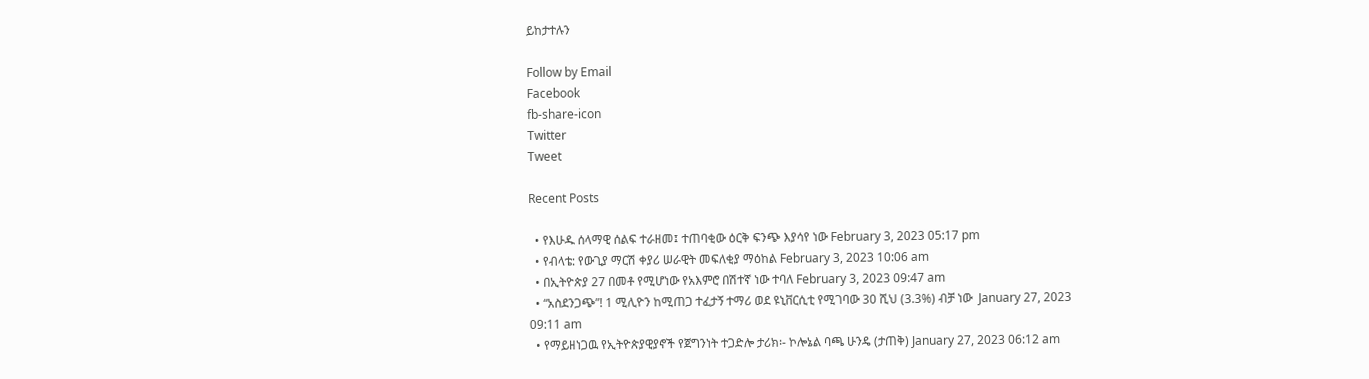ይከታተሉን

Follow by Email
Facebook
fb-share-icon
Twitter
Tweet

Recent Posts

  • የእሁዱ ሰላማዊ ሰልፍ ተራዘመ፤ ተጠባቂው ዕርቅ ፍንጭ እያሳየ ነው February 3, 2023 05:17 pm
  • የብላቴ: የውጊያ ማርሽ ቀያሪ ሠራዊት መፍለቂያ ማዕከል February 3, 2023 10:06 am
  • በኢትዮጵያ 27 በመቶ የሚሆነው የአእምሮ በሽተኛ ነው ተባለ February 3, 2023 09:47 am
  • “አስደንጋጭ”! 1 ሚሊዮን ከሚጠጋ ተፈታኝ ተማሪ ወደ ዩኒቨርሲቲ የሚገባው 30 ሺህ (3.3%) ብቻ ነው  January 27, 2023 09:11 am
  • የማይዘነጋዉ የኢትዮጵያዊያኖች የጀግንነት ተጋድሎ ታሪክ፡- ኮሎኔል ባጫ ሁንዴ (ታጠቅ) January 27, 2023 06:12 am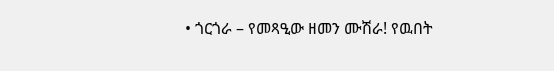• ጎርጎራ – የመጻዒው ዘመን ሙሽራ! የዉበት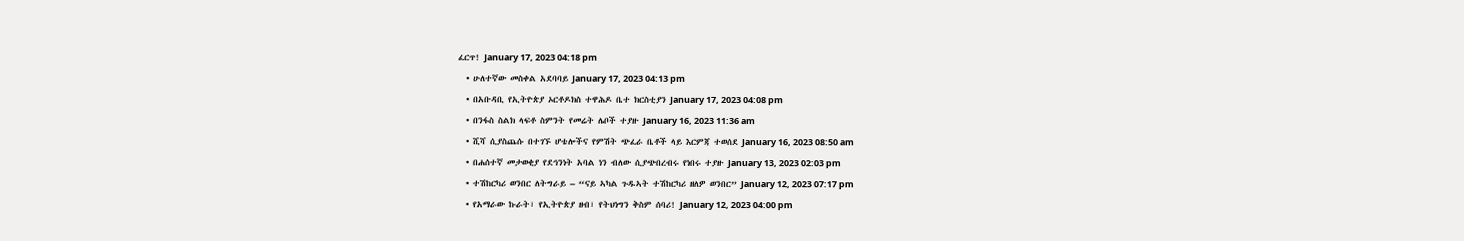ፈርጥ! January 17, 2023 04:18 pm
  • ሁለተኛው መስቀል አደባባይ January 17, 2023 04:13 pm
  • በአቡዳቢ የኢትዮጵያ ኦርቶዶክስ ተዋሕዶ ቤተ ክርስቲያን January 17, 2023 04:08 pm
  • በንፋስ ስልክ ላፍቶ ስምንት የመሬት ሌቦች ተያዙ January 16, 2023 11:36 am
  • ሺሻ ሲያስጨሱ በተገኙ ሆቴሎችና የምሽት ጭፈራ ቤቶች ላይ እርምጃ ተወሰደ January 16, 2023 08:50 am
  • በሐሰተኛ መታወቂያ የደኅንነት አባል ነን ብለው ሲያጭበረብሩ የነበሩ ተያዙ January 13, 2023 02:03 pm
  • ተሽከርካሪ ወንበር ለትግራይ – “ናይ ኣካል ጉዱኣት ተሽከርካሪ ዘለዎ ወንበር” January 12, 2023 07:17 pm
  • የአማራው ኩራት፣ የኢትዮጵያ ዘብ፣ የትህነግን ቅስም ሰባሪ! January 12, 2023 04:00 pm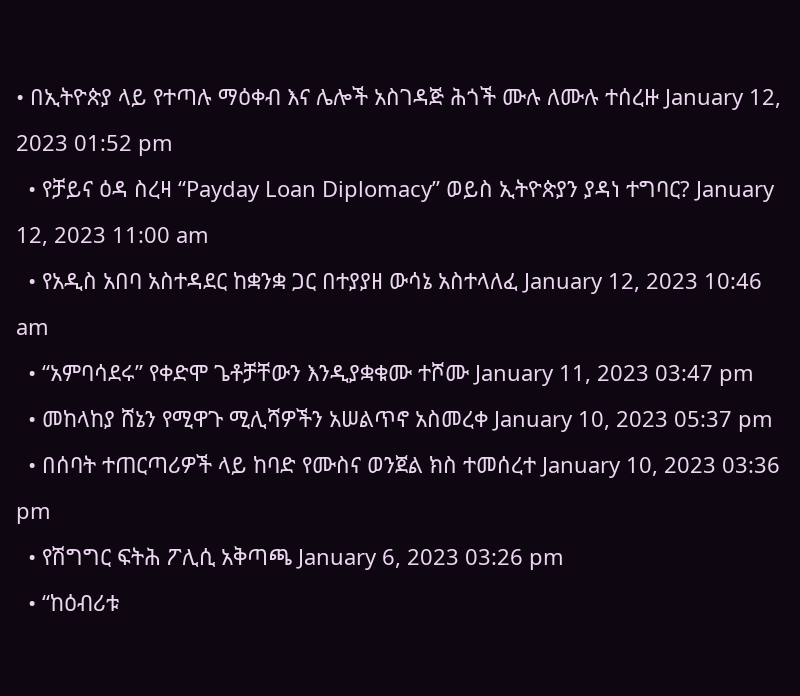• በኢትዮጵያ ላይ የተጣሉ ማዕቀብ እና ሌሎች አስገዳጅ ሕጎች ሙሉ ለሙሉ ተሰረዙ January 12, 2023 01:52 pm
  • የቻይና ዕዳ ስረዛ “Payday Loan Diplomacy” ወይስ ኢትዮጵያን ያዳነ ተግባር? January 12, 2023 11:00 am
  • የአዲስ አበባ አስተዳደር ከቋንቋ ጋር በተያያዘ ውሳኔ አስተላለፈ January 12, 2023 10:46 am
  • “አምባሳደሩ” የቀድሞ ጌቶቻቸውን እንዲያቋቁሙ ተሾሙ January 11, 2023 03:47 pm
  • መከላከያ ሸኔን የሚዋጉ ሚሊሻዎችን አሠልጥኖ አስመረቀ January 10, 2023 05:37 pm
  • በሰባት ተጠርጣሪዎች ላይ ከባድ የሙስና ወንጀል ክስ ተመሰረተ January 10, 2023 03:36 pm
  • የሽግግር ፍትሕ ፖሊሲ አቅጣጫ January 6, 2023 03:26 pm
  • “ከዕብሪቱ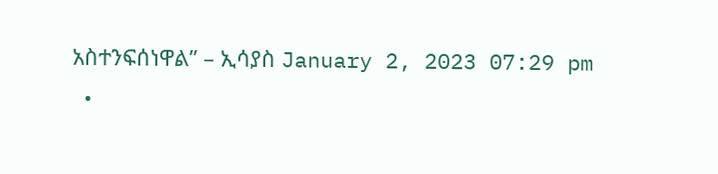አስተንፍሰነዋል” – ኢሳያስ January 2, 2023 07:29 pm
  •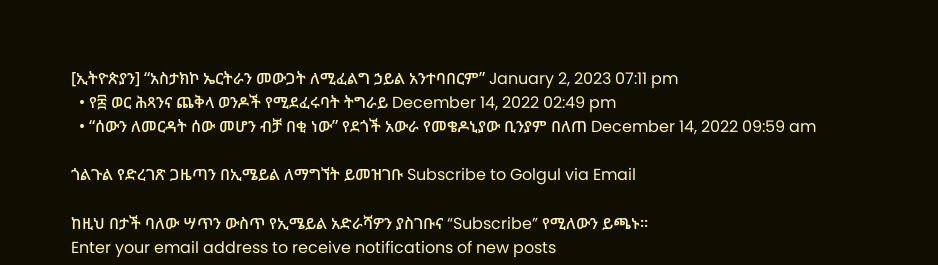[ኢትዮጵያን] “አስታክኮ ኤርትራን መውጋት ለሚፈልግ ኃይል አንተባበርም” January 2, 2023 07:11 pm
  • የ፰ ወር ሕጻንና ጨቅላ ወንዶች የሚደፈሩባት ትግራይ December 14, 2022 02:49 pm
  • “ሰውን ለመርዳት ሰው መሆን ብቻ በቂ ነው” የደጎች አውራ የመቄዶኒያው ቢንያም በለጠ December 14, 2022 09:59 am

ጎልጉል የድረገጽ ጋዜጣን በኢሜይል ለማግኘት ይመዝገቡ Subscribe to Golgul via Email

ከዚህ በታች ባለው ሣጥን ውስጥ የኢሜይል አድራሻዎን ያስገቡና “Subscribe” የሚለውን ይጫኑ፡፡
Enter your email address to receive notifications of new posts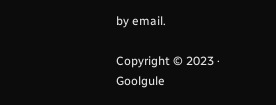by email.

Copyright © 2023 · Goolgule